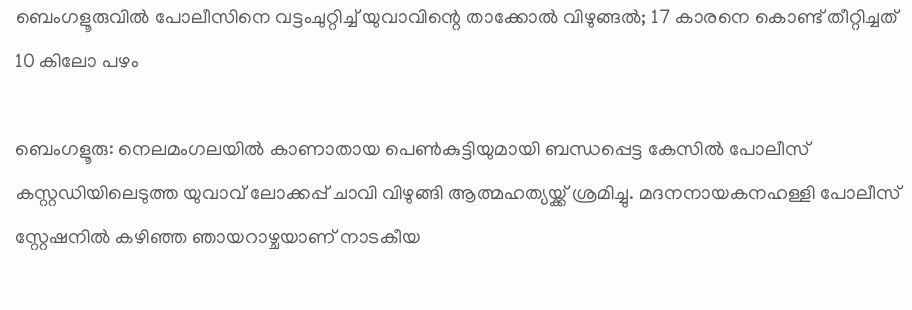ബെംഗളൂരുവിൽ പോലീസിനെ വട്ടംചുറ്റിച്ച് യുവാവിന്റെ താക്കോൽ വിഴുങ്ങൽ; 17 കാരനെ കൊണ്ട് തീറ്റിച്ചത് 10 കിലോ പഴം

ബെംഗളൂരു: നെലമംഗലയിൽ കാണാതായ പെൺകുട്ടിയുമായി ബന്ധപ്പെട്ട കേസിൽ പോലീസ് കസ്റ്റഡിയിലെടുത്ത യുവാവ് ലോക്കപ്പ് ചാവി വിഴുങ്ങി ആത്മഹത്യയ്ക്ക് ശ്രമിച്ചു. മദനനായകനഹള്ളി പോലീസ് സ്റ്റേഷനിൽ കഴിഞ്ഞ ഞായറാഴ്ചയാണ് നാടകീയ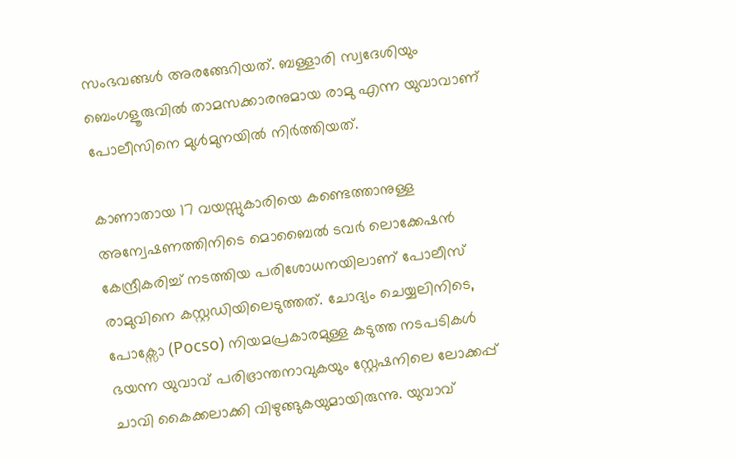സംഭവങ്ങൾ അരങ്ങേറിയത്. ബള്ളാരി സ്വദേശിയും ബെംഗളൂരുവിൽ താമസക്കാരനുമായ രാമു എന്ന യുവാവാണ് പോലീസിനെ മുൾമുനയിൽ നിർത്തിയത്.

കാണാതായ 17 വയസ്സുകാരിയെ കണ്ടെത്താനുള്ള അന്വേഷണത്തിനിടെ മൊബൈൽ ടവർ ലൊക്കേഷൻ കേന്ദ്രീകരിച്ച് നടത്തിയ പരിശോധനയിലാണ് പോലീസ് രാമുവിനെ കസ്റ്റഡിയിലെടുത്തത്. ചോദ്യം ചെയ്യലിനിടെ, പോക്സോ (Pocso) നിയമപ്രകാരമുള്ള കടുത്ത നടപടികൾ ഭയന്ന യുവാവ് പരിഭ്രാന്തനാവുകയും സ്റ്റേഷനിലെ ലോക്കപ്പ് ചാവി കൈക്കലാക്കി വിഴുങ്ങുകയുമായിരുന്നു. യുവാവ്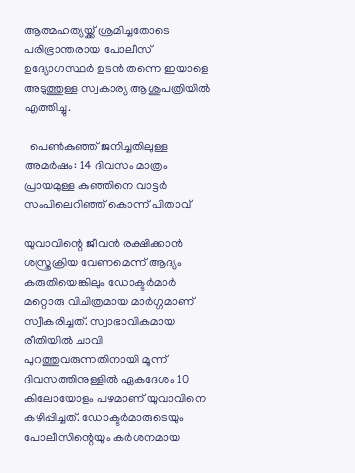ആത്മഹത്യയ്ക്ക് ശ്രമിച്ചതോടെ പരിഭ്രാന്തരായ പോലീസ് ഉദ്യോഗസ്ഥർ ഉടൻ തന്നെ ഇയാളെ അടുത്തുള്ള സ്വകാര്യ ആശുപത്രിയിൽ എത്തിച്ചു.

  പെൺകുഞ്ഞ് ജനിച്ചതിലുള്ള അമർഷം: 14 ദിവസം മാത്രം പ്രായമുള്ള കുഞ്ഞിനെ വാട്ടർ സംപിലെറിഞ്ഞ് കൊന്ന് പിതാവ്

യുവാവിന്റെ ജീവൻ രക്ഷിക്കാൻ ശസ്ത്രക്രിയ വേണമെന്ന് ആദ്യം കരുതിയെങ്കിലും ഡോക്ടർമാർ മറ്റൊരു വിചിത്രമായ മാർഗ്ഗമാണ് സ്വീകരിച്ചത്. സ്വാഭാവികമായ രീതിയിൽ ചാവി പുറത്തുവരുന്നതിനായി മൂന്ന് ദിവസത്തിനുള്ളിൽ ഏകദേശം 10 കിലോയോളം പഴമാണ് യുവാവിനെ കഴിപ്പിച്ചത്. ഡോക്ടർമാരുടെയും പോലീസിന്റെയും കർശനമായ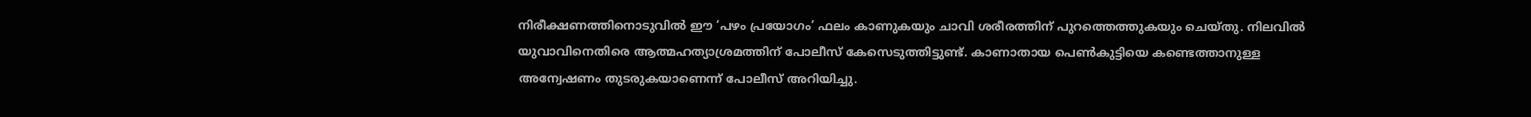നിരീക്ഷണത്തിനൊടുവിൽ ഈ ‘പഴം പ്രയോഗം’ ഫലം കാണുകയും ചാവി ശരീരത്തിന് പുറത്തെത്തുകയും ചെയ്തു. നിലവിൽ യുവാവിനെതിരെ ആത്മഹത്യാശ്രമത്തിന് പോലീസ് കേസെടുത്തിട്ടുണ്ട്. കാണാതായ പെൺകുട്ടിയെ കണ്ടെത്താനുള്ള അന്വേഷണം തുടരുകയാണെന്ന് പോലീസ് അറിയിച്ചു.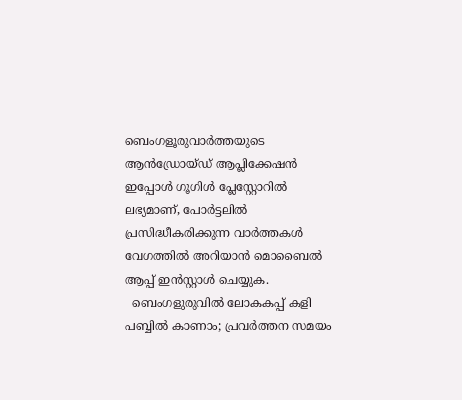ബെംഗളൂരുവാർത്തയുടെ ആൻഡ്രോയ്ഡ് ആപ്ലിക്കേഷൻ ഇപ്പോൾ ഗൂഗിൾ പ്ലേസ്റ്റോറിൽ ലഭ്യമാണ്, പോർട്ടലിൽ പ്രസിദ്ധീകരിക്കുന്ന വാർത്തകൾ വേഗത്തിൽ അറിയാൻ മൊബൈൽ ആപ്പ് ഇൻസ്റ്റാൾ ചെയ്യുക.
  ബെംഗളുരുവിൽ ലോകകപ്പ് കളി പബ്ബിൽ കാണാം; പ്രവർത്തന സമയം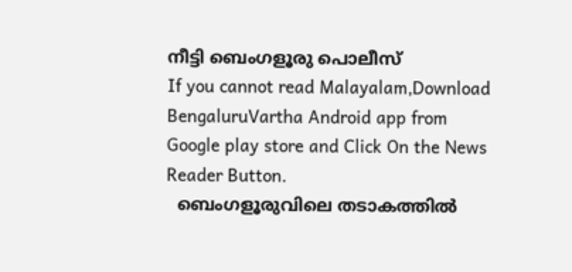നീട്ടി ബെംഗളൂരു പൊലീസ്
If you cannot read Malayalam,Download BengaluruVartha Android app from Google play store and Click On the News Reader Button.
  ബെംഗളൂരുവിലെ തടാകത്തിൽ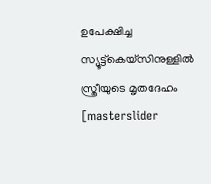ഉപേക്ഷിച്ച സ്യൂട്ട്കെയ്സിനുള്ളിൽ സ്ത്രീയുടെ മൃതദേഹം
[masterslider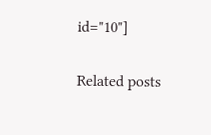id="10"]

Related posts